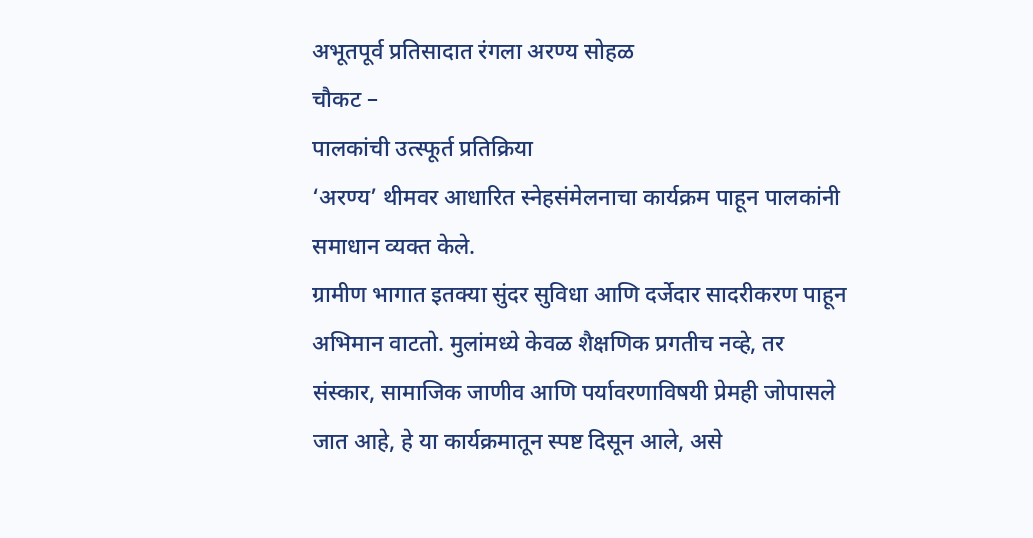अभूतपूर्व प्रतिसादात रंगला अरण्य सोहळ
चौकट –
पालकांची उत्स्फूर्त प्रतिक्रिया
‘अरण्य’ थीमवर आधारित स्नेहसंमेलनाचा कार्यक्रम पाहून पालकांनी समाधान व्यक्त केले.
ग्रामीण भागात इतक्या सुंदर सुविधा आणि दर्जेदार सादरीकरण पाहून अभिमान वाटतो. मुलांमध्ये केवळ शैक्षणिक प्रगतीच नव्हे, तर संस्कार, सामाजिक जाणीव आणि पर्यावरणाविषयी प्रेमही जोपासले जात आहे, हे या कार्यक्रमातून स्पष्ट दिसून आले, असे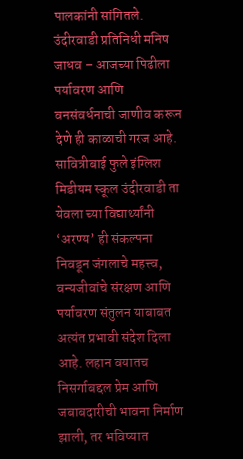पालकांनी सांगितले.
उंदीरवाडी प्रतिनिधी मनिष जाधव – आजच्या पिढीला पर्यावरण आणि वनसंवर्धनाची जाणीव करून देणे ही काळाची गरज आहे. सावित्रीबाई फुले इंग्लिश मिडीयम स्कूल उंदीरवाडी ता येवला च्या विद्यार्थ्यांनी ‘अरण्य’ ही संकल्पना निवडून जंगलाचे महत्त्व, वन्यजीवांचे संरक्षण आणि पर्यावरण संतुलन याबाबत अत्यंत प्रभावी संदेश दिला आहे. लहान वयातच निसर्गाबद्दल प्रेम आणि जबाबदारीची भावना निर्माण झाली, तर भविष्यात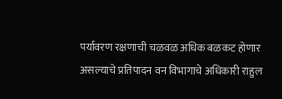पर्यावरण रक्षणाची चळवळ अधिक बळकट होणार असल्याचे प्रतिपादन वन विभागाचे अधिकारी राहुल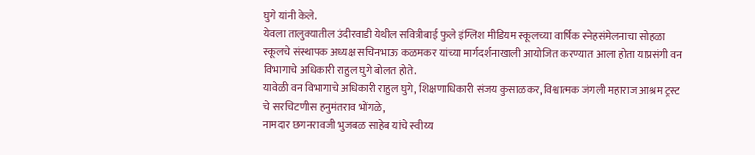घुगे यांनी केले.
येवला तालुक्यातील उंदीरवाडी येथील सवित्रीबाई फुले इंग्लिश मीडियम स्कूलच्या वार्षिक स्नेहसंमेलनाचा सोहळा स्कूलचे संस्थापक अध्यक्ष सचिनभाऊ कळमकर यांच्या मार्गदर्शनाखाली आयोजित करण्यात आला होता याप्रसंगी वन विभागाचे अधिकारी राहुल घुगे बोलत होते.
यावेळी वन विभागाचे अधिकारी राहुल घुगे, शिक्षणाधिकारी संजय कुसाळकर, विश्वात्मक जंगली महाराज आश्रम ट्रस्ट चे सरचिटणीस हनुमंतराव भोंगळे,
नामदार छगनरावजी भुजबळ साहेब यांचे स्वीय्य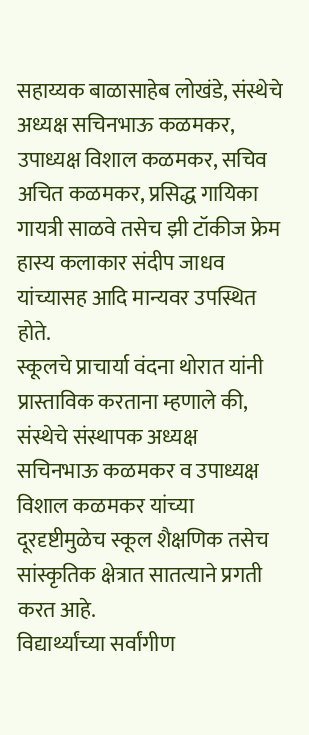सहाय्यक बाळासाहेब लोखंडे, संस्थेचे अध्यक्ष सचिनभाऊ कळमकर, उपाध्यक्ष विशाल कळमकर, सचिव अचित कळमकर, प्रसिद्ध गायिका गायत्री साळवे तसेच झी टॉकीज फ्रेम हास्य कलाकार संदीप जाधव यांच्यासह आदि मान्यवर उपस्थित होते.
स्कूलचे प्राचार्या वंदना थोरात यांनी प्रास्ताविक करताना म्हणाले की, संस्थेचे संस्थापक अध्यक्ष
सचिनभाऊ कळमकर व उपाध्यक्ष विशाल कळमकर यांच्या दूरदृष्टीमुळेच स्कूल शैक्षणिक तसेच सांस्कृतिक क्षेत्रात सातत्याने प्रगती करत आहे.
विद्यार्थ्यांच्या सर्वांगीण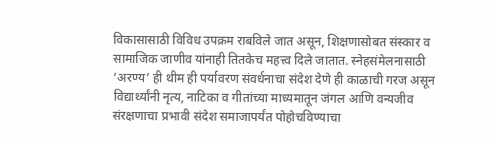विकासासाठी विविध उपक्रम राबविले जात असून, शिक्षणासोबत संस्कार व सामाजिक जाणीव यांनाही तितकेच महत्त्व दिले जातात. स्नेहसंमेलनासाठी ‘अरण्य’ ही थीम ही पर्यावरण संवर्धनाचा संदेश देणे ही काळाची गरज असून विद्यार्थ्यांनी नृत्य, नाटिका व गीतांच्या माध्यमातून जंगल आणि वन्यजीव संरक्षणाचा प्रभावी संदेश समाजापर्यंत पोहोचविण्याचा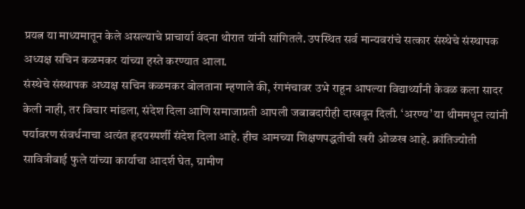प्रयत्न या माध्यमातून केले असल्याचे प्राचार्या वंदना थोरात यांनी सांगितले. उपस्थित सर्व मान्यवरांचे सत्कार संस्थेचे संस्थापक अध्यक्ष सचिन कळमकर यांच्या हस्ते करण्यात आला.
संस्थेचे संस्थापक अध्यक्ष सचिन कळमकर बोलताना म्हणाले की, रंगमंचावर उभे राहून आपल्या विद्यार्थ्यांनी केवळ कला सादर केली नाही, तर विचार मांडला, संदेश दिला आणि समाजाप्रती आपली जबाबदारीही दाखवून दिली. ‘अरण्य’ या थीममधून त्यांनी पर्यावरण संवर्धनाचा अत्यंत हृदयस्पर्शी संदेश दिला आहे. हीच आमच्या शिक्षणपद्धतीची खरी ओळख आहे. क्रांतिज्योती सावित्रीबाई फुले यांच्या कार्याचा आदर्श घेत, ग्रामीण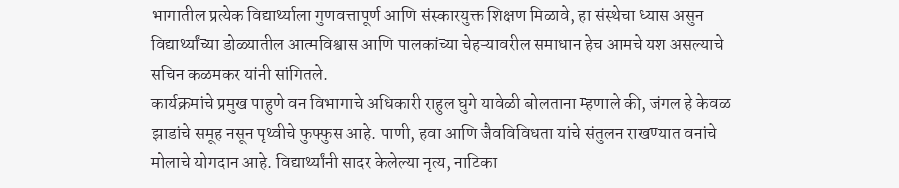भागातील प्रत्येक विद्यार्थ्याला गुणवत्तापूर्ण आणि संस्कारयुक्त शिक्षण मिळावे, हा संस्थेचा ध्यास असुन विद्यार्थ्यांच्या डोळ्यातील आत्मविश्वास आणि पालकांच्या चेहऱ्यावरील समाधान हेच आमचे यश असल्याचे सचिन कळमकर यांनी सांगितले.
कार्यक्रमांचे प्रमुख पाहुणे वन विभागाचे अधिकारी राहुल घुगे यावेळी बोलताना म्हणाले की, जंगल हे केवळ झाडांचे समूह नसून पृथ्वीचे फुफ्फुस आहे. पाणी, हवा आणि जैवविविधता यांचे संतुलन राखण्यात वनांचे मोलाचे योगदान आहे. विद्यार्थ्यांनी सादर केलेल्या नृत्य, नाटिका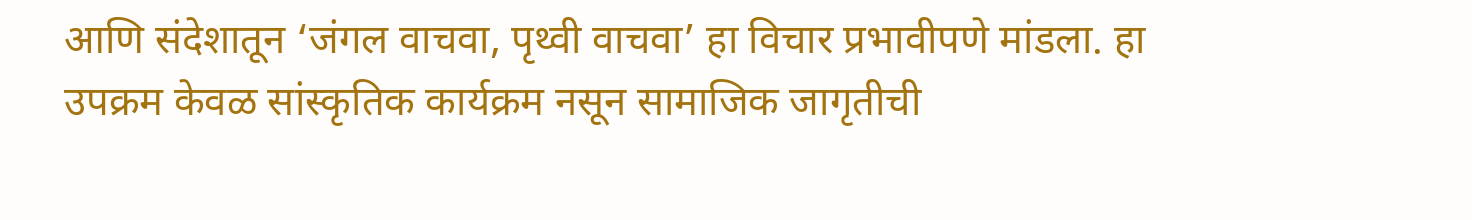आणि संदेशातून ‘जंगल वाचवा, पृथ्वी वाचवा’ हा विचार प्रभावीपणे मांडला. हा उपक्रम केवळ सांस्कृतिक कार्यक्रम नसून सामाजिक जागृतीची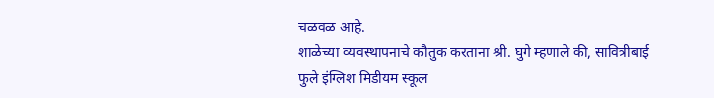चळवळ आहे.
शाळेच्या व्यवस्थापनाचे कौतुक करताना श्री. घुगे म्हणाले की, सावित्रीबाई फुले इंग्लिश मिडीयम स्कूल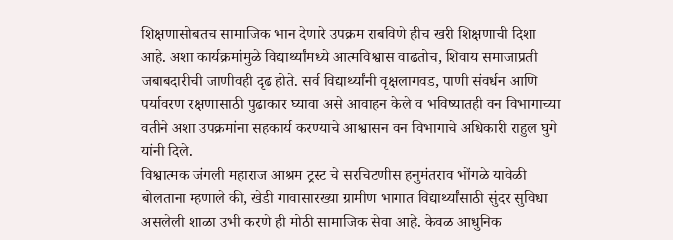शिक्षणासोबतच सामाजिक भान देणारे उपक्रम राबविणे हीच खरी शिक्षणाची दिशा आहे. अशा कार्यक्रमांमुळे विद्यार्थ्यांमध्ये आत्मविश्वास वाढतोच, शिवाय समाजाप्रती जबाबदारीची जाणीवही दृढ होते. सर्व विद्यार्थ्यांनी वृक्षलागवड, पाणी संवर्धन आणि पर्यावरण रक्षणासाठी पुढाकार घ्यावा असे आवाहन केले व भविष्यातही वन विभागाच्या वतीने अशा उपक्रमांना सहकार्य करण्याचे आश्वासन वन विभागाचे अधिकारी राहुल घुगे यांनी दिले.
विश्वात्मक जंगली महाराज आश्रम ट्रस्ट चे सरचिटणीस हनुमंतराव भोंगळे यावेळी बोलताना म्हणाले की, खेडी गावासारख्या ग्रामीण भागात विद्यार्थ्यांसाठी सुंदर सुविधा असलेली शाळा उभी करणे ही मोठी सामाजिक सेवा आहे. केवळ आधुनिक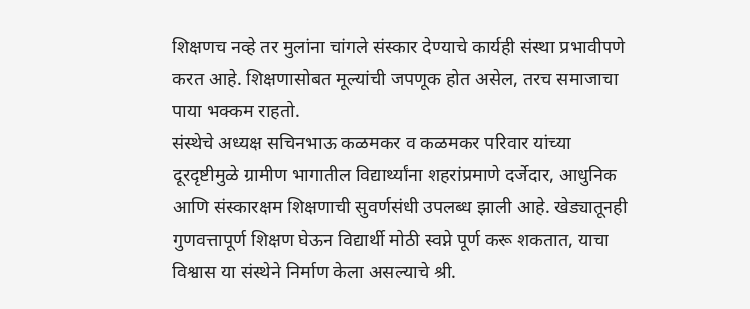शिक्षणच नव्हे तर मुलांना चांगले संस्कार देण्याचे कार्यही संस्था प्रभावीपणे करत आहे. शिक्षणासोबत मूल्यांची जपणूक होत असेल, तरच समाजाचा पाया भक्कम राहतो.
संस्थेचे अध्यक्ष सचिनभाऊ कळमकर व कळमकर परिवार यांच्या दूरदृष्टीमुळे ग्रामीण भागातील विद्यार्थ्यांना शहरांप्रमाणे दर्जेदार, आधुनिक आणि संस्कारक्षम शिक्षणाची सुवर्णसंधी उपलब्ध झाली आहे. खेड्यातूनही गुणवत्तापूर्ण शिक्षण घेऊन विद्यार्थी मोठी स्वप्ने पूर्ण करू शकतात, याचा विश्वास या संस्थेने निर्माण केला असल्याचे श्री.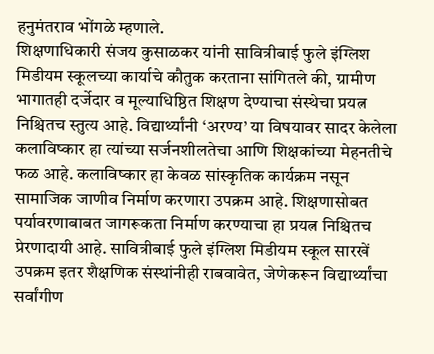हनुमंतराव भोंगळे म्हणाले.
शिक्षणाधिकारी संजय कुसाळकर यांनी सावित्रीबाई फुले इंग्लिश मिडीयम स्कूलच्या कार्याचे कौतुक करताना सांगितले की, ग्रामीण भागातही दर्जेदार व मूल्याधिष्ठित शिक्षण देण्याचा संस्थेचा प्रयत्न निश्चितच स्तुत्य आहे. विद्यार्थ्यांनी ‘अरण्य’ या विषयावर सादर केलेला कलाविष्कार हा त्यांच्या सर्जनशीलतेचा आणि शिक्षकांच्या मेहनतीचे फळ आहे. कलाविष्कार हा केवळ सांस्कृतिक कार्यक्रम नसून सामाजिक जाणीव निर्माण करणारा उपक्रम आहे. शिक्षणासोबत पर्यावरणाबाबत जागरूकता निर्माण करण्याचा हा प्रयत्न निश्चितच प्रेरणादायी आहे. सावित्रीबाई फुले इंग्लिश मिडीयम स्कूल सारखें उपक्रम इतर शैक्षणिक संस्थांनीही राबवावेत, जेणेकरून विद्यार्थ्यांचा सर्वांगीण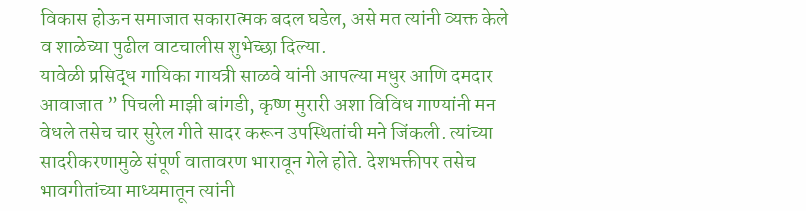विकास होऊन समाजात सकारात्मक बदल घडेल, असे मत त्यांनी व्यक्त केले व शाळेच्या पुढील वाटचालीस शुभेच्छा दिल्या.
यावेळी प्रसिद्ध गायिका गायत्री साळवे यांनी आपल्या मधुर आणि दमदार आवाजात ” पिचली माझी बांगडी, कृष्ण मुरारी अशा विविध गाण्यांनी मन वेधले तसेच चार सुरेल गीते सादर करून उपस्थितांची मने जिंकली. त्यांच्या सादरीकरणामुळे संपूर्ण वातावरण भारावून गेले होते. देशभक्तीपर तसेच भावगीतांच्या माध्यमातून त्यांनी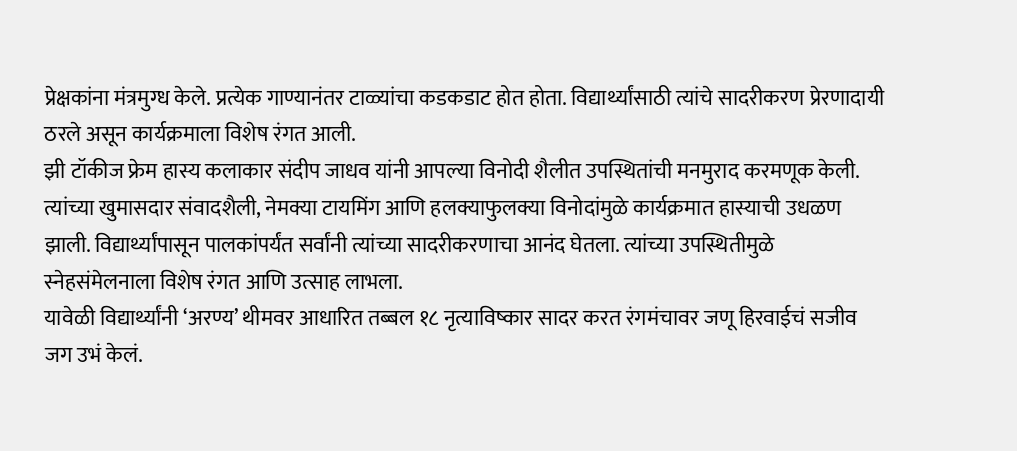प्रेक्षकांना मंत्रमुग्ध केले. प्रत्येक गाण्यानंतर टाळ्यांचा कडकडाट होत होता. विद्यार्थ्यांसाठी त्यांचे सादरीकरण प्रेरणादायी ठरले असून कार्यक्रमाला विशेष रंगत आली.
झी टॉकीज फ्रेम हास्य कलाकार संदीप जाधव यांनी आपल्या विनोदी शैलीत उपस्थितांची मनमुराद करमणूक केली. त्यांच्या खुमासदार संवादशैली, नेमक्या टायमिंग आणि हलक्याफुलक्या विनोदांमुळे कार्यक्रमात हास्याची उधळण झाली. विद्यार्थ्यांपासून पालकांपर्यंत सर्वांनी त्यांच्या सादरीकरणाचा आनंद घेतला. त्यांच्या उपस्थितीमुळे स्नेहसंमेलनाला विशेष रंगत आणि उत्साह लाभला.
यावेळी विद्यार्थ्यांनी ‘अरण्य’ थीमवर आधारित तब्बल १८ नृत्याविष्कार सादर करत रंगमंचावर जणू हिरवाईचं सजीव जग उभं केलं.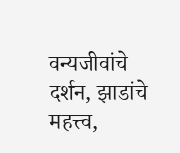वन्यजीवांचे दर्शन, झाडांचे महत्त्व,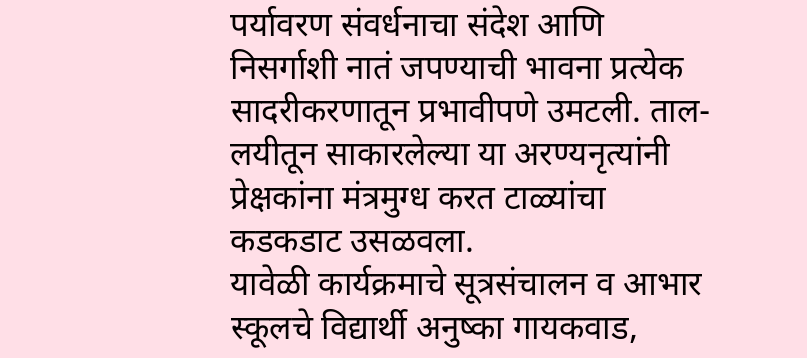पर्यावरण संवर्धनाचा संदेश आणि निसर्गाशी नातं जपण्याची भावना प्रत्येक सादरीकरणातून प्रभावीपणे उमटली. ताल-लयीतून साकारलेल्या या अरण्यनृत्यांनी प्रेक्षकांना मंत्रमुग्ध करत टाळ्यांचा कडकडाट उसळवला.
यावेळी कार्यक्रमाचे सूत्रसंचालन व आभार स्कूलचे विद्यार्थी अनुष्का गायकवाड,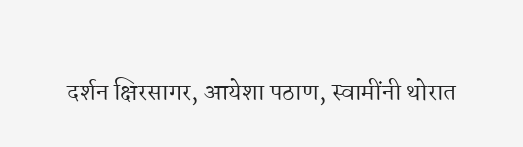दर्शन क्षिरसागर, आयेशा पठाण, स्वामींनी थोरात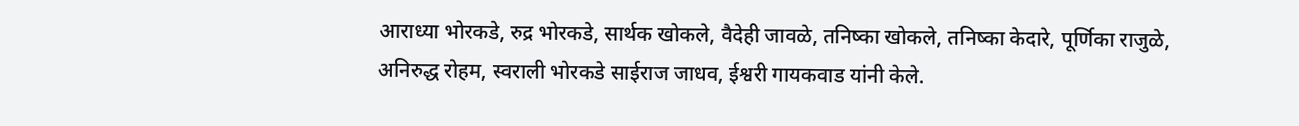आराध्या भोरकडे, रुद्र भोरकडे, सार्थक खोकले, वैदेही जावळे, तनिष्का खोकले, तनिष्का केदारे, पूर्णिका राजुळे, अनिरुद्ध रोहम, स्वराली भोरकडे साईराज जाधव, ईश्वरी गायकवाड यांनी केले.